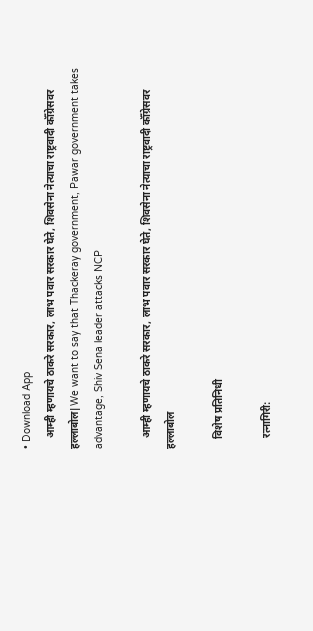• Download App
    आम्ही म्हणायचे ठाकरे सरकार, लाभ पवार सरकार घेते, शिवसेना नेत्याचा राष्ट्रवादी कॉँग्रेसवर हल्लाबोल|We want to say that Thackeray government, Pawar government takes advantage, Shiv Sena leader attacks NCP

    आम्ही म्हणायचे ठाकरे सरकार, लाभ पवार सरकार घेते, शिवसेना नेत्याचा राष्ट्रवादी कॉँग्रेसवर हल्लाबोल

    विशेष प्रतिनिधी

    रत्नागिरी: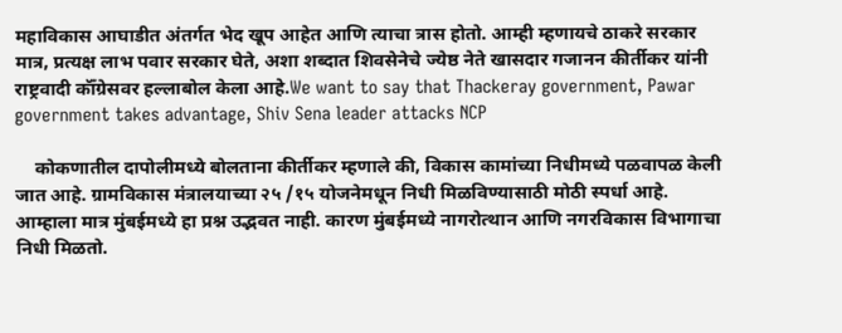महाविकास आघाडीत अंतर्गत भेद खूप आहेत आणि त्याचा त्रास होतो. आम्ही म्हणायचे ठाकरे सरकार मात्र, प्रत्यक्ष लाभ पवार सरकार घेते, अशा शब्दात शिवसेनेचे ज्येष्ठ नेते खासदार गजानन कीर्तीकर यांनी राष्ट्रवादी कॉँग्रेसवर हल्लाबोल केला आहे.We want to say that Thackeray government, Pawar government takes advantage, Shiv Sena leader attacks NCP

    कोकणातील दापोलीमध्ये बोलताना कीर्तीकर म्हणाले की, विकास कामांच्या निधीमध्ये पळवापळ केली जात आहे. ग्रामविकास मंत्रालयाच्या २५ /१५ योजनेमधून निधी मिळविण्यासाठी मोठी स्पर्धा आहे. आम्हाला मात्र मुंबईमध्ये हा प्रश्न उद्भवत नाही. कारण मुंबईमध्ये नागरोत्थान आणि नगरविकास विभागाचा निधी मिळतो.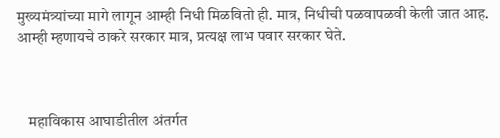मुख्यमंत्र्यांच्या मागे लागून आम्ही निधी मिळवितो ही. मात्र, निधीची पळवापळवी केली जात आह. आम्ही म्हणायचे ठाकरे सरकार मात्र, प्रत्यक्ष लाभ पवार सरकार घेते.



    महाविकास आघाडीतील अंतर्गत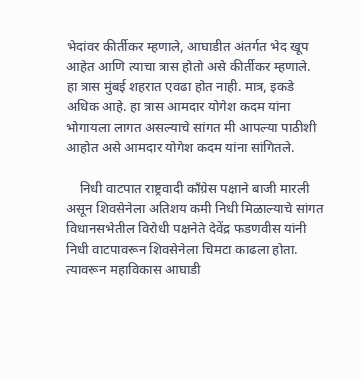भेदांवर कीर्तीकर म्हणाले, आघाडीत अंतर्गत भेद खूप आहेत आणि त्याचा त्रास होतो असे कीर्तीकर म्हणाले. हा त्रास मुंबई शहरात एवढा होत नाही. मात्र, इकडे अधिक आहे. हा त्रास आमदार योगेश कदम यांना भोगायला लागत असल्याचे सांगत मी आपल्या पाठीशी आहोत असे आमदार योगेश कदम यांना सांगितले.

    निधी वाटपात राष्ट्रवादी काँग्रेस पक्षाने बाजी मारली असून शिवसेनेला अतिशय कमी निधी मिळाल्याचे सांगत विधानसभेतील विरोधी पक्षनेते देवेंद्र फडणवीस यांनी निधी वाटपावरून शिवसेनेला चिमटा काढला होता. त्यावरून महाविकास आघाडी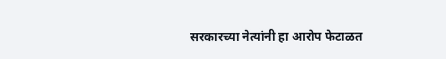सरकारच्या नेत्यांनी हा आरोप फेटाळत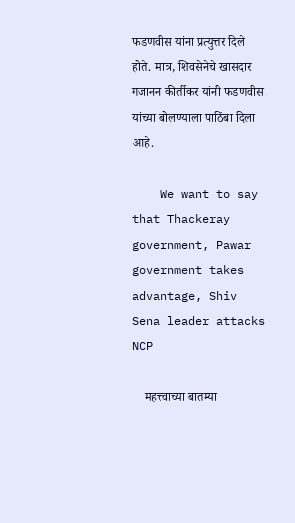फडणवीस यांना प्रत्युत्तर दिले होते. मात्र, शिवसेनेचे खासदार गजानन कीर्तीकर यांनी फडणवीस यांच्या बोलण्याला पाठिंबा दिला आहे.

    We want to say that Thackeray government, Pawar government takes advantage, Shiv Sena leader attacks NCP

    महत्त्वाच्या बातम्या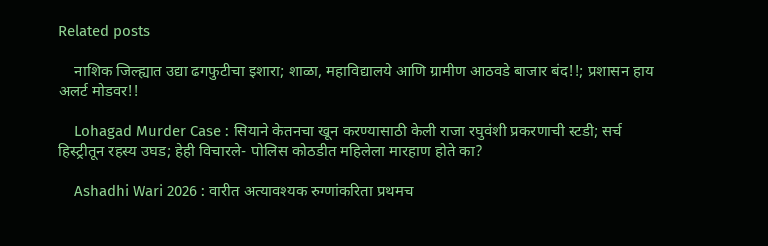Related posts

    नाशिक जिल्ह्यात उद्या ढगफुटीचा इशारा; शाळा, महाविद्यालये आणि ग्रामीण आठवडे बाजार बंद!!; प्रशासन हाय अलर्ट मोडवर!!

    Lohagad Murder Case : सियाने केतनचा खून करण्यासाठी केली राजा रघुवंशी प्रकरणाची स्टडी; सर्च हिस्ट्रीतून रहस्य उघड; हेही विचारले- पोलिस कोठडीत महिलेला मारहाण होते का?

    Ashadhi Wari 2026 : वारीत अत्यावश्यक रुग्णांकरिता प्रथमच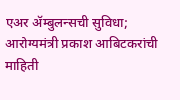एअर ॲम्बुलन्सची सुविधा; आरोग्यमंत्री प्रकाश आबिटकरांची माहिती